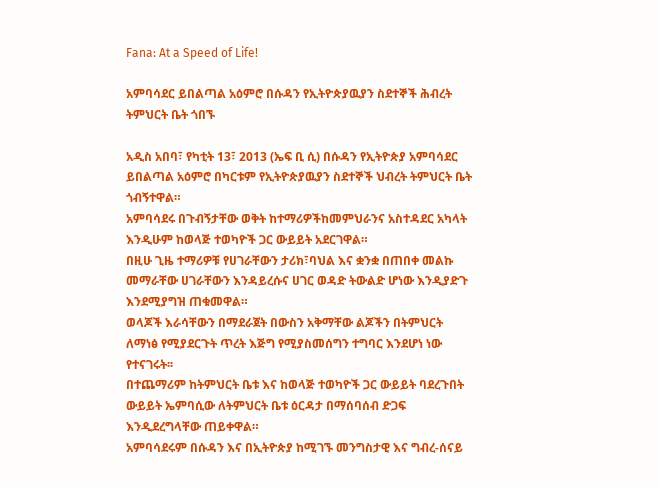Fana: At a Speed of Life!

አምባሳደር ይበልጣል አዕምሮ በሱዳን የኢትዮጵያዉያን ስደተኞች ሕብረት ትምህርት ቤት ጎበኙ

አዲስ አበባ፣ የካቲት 13፣ 2013 (ኤፍ ቢ ሲ) በሱዳን የኢትዮጵያ አምባሳደር ይበልጣል አዕምሮ በካርቱም የኢትዮጵያዉያን ስደተኞች ህብረት ትምህርት ቤት ጎብኝተዋል።
አምባሳደሩ በጉብኝታቸው ወቅት ከተማሪዎችከመምህራንና አስተዳደር አካላት እንዲሁም ከወላጅ ተወካዮች ጋር ውይይት አደርገዋል።
በዚሁ ጊዜ ተማሪዎቹ የሀገራቸውን ታሪክ፣ባህል እና ቋንቋ በጠበቀ መልኩ መማራቸው ሀገራቸውን እንዳይረሱና ሀገር ወዳድ ትውልድ ሆነው እንዲያድጉ እንደሚያግዝ ጠቁመዋል።
ወላጆች እራሳቸውን በማደራጀት በውስን አቅማቸው ልጆችን በትምህርት ለማነፅ የሚያደርጉት ጥረት እጅግ የሚያስመሰግን ተግባር እንደሆነ ነው የተናገሩት፡፡
በተጨማሪም ከትምህርት ቤቱ እና ከወላጅ ተወካዮች ጋር ውይይት ባደረጉበት ውይይት ኤምባሲው ለትምህርት ቤቱ ዕርዳታ በማሰባሰብ ድጋፍ እንዲደረግላቸው ጠይቀዋል።
አምባሳደሩም በሱዳን እና በኢትዮጵያ ከሚገኙ መንግስታዊ እና ግብረ-ሰናይ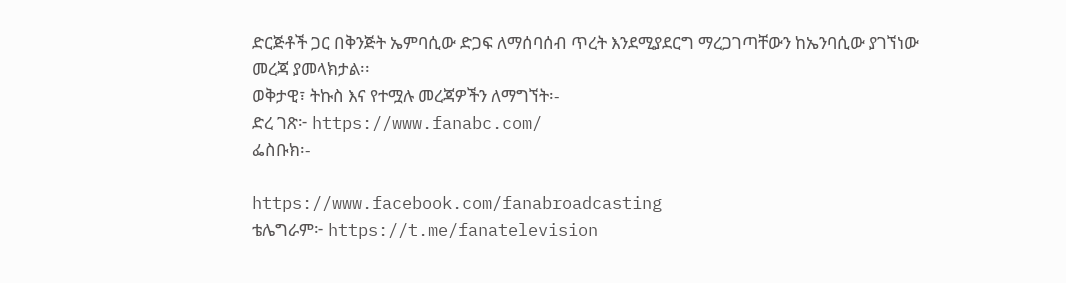ድርጅቶች ጋር በቅንጅት ኤምባሲው ድጋፍ ለማሰባሰብ ጥረት እንደሚያደርግ ማረጋገጣቸውን ከኤንባሲው ያገኘነው መረጃ ያመላክታል፡፡
ወቅታዊ፣ ትኩስ እና የተሟሉ መረጃዎችን ለማግኘት፡-
ድረ ገጽ፦ https://www.fanabc.com/
ፌስቡክ፡-

https://www.facebook.com/fanabroadcasting
ቴሌግራም፦ https://t.me/fanatelevision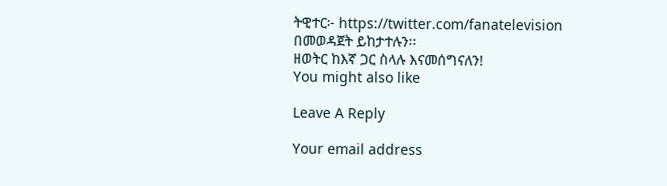ትዊተር፦ https://twitter.com/fanatelevision በመወዳጀት ይከታተሉን፡፡
ዘወትር ከእኛ ጋር ስላሉ እናመሰግናለን!
You might also like

Leave A Reply

Your email address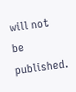will not be published.